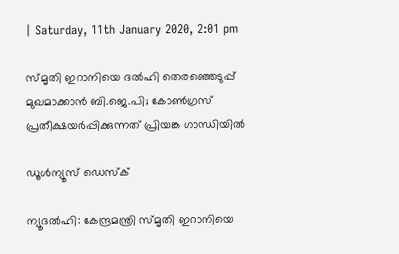| Saturday, 11th January 2020, 2:01 pm

സ്മൃതി ഇറാനിയെ ദല്‍ഹി തെരഞ്ഞെടുപ്പ് മുഖമാക്കാന്‍ ബി.ജെ.പി; കോണ്‍ഗ്രസ് പ്രതീക്ഷയര്‍പ്പിക്കുന്നത് പ്രിയങ്ക ഗാന്ധിയില്‍

ഡൂള്‍ന്യൂസ് ഡെസ്‌ക്

ന്യൂദല്‍ഹി: കേന്ദ്രമന്ത്രി സ്മൃതി ഇറാനിയെ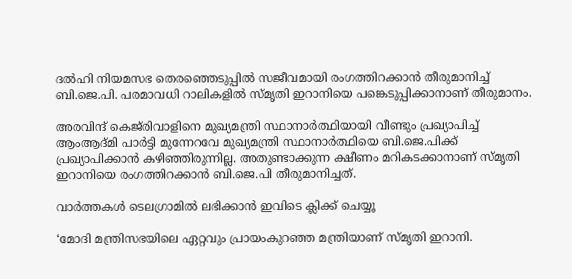ദല്‍ഹി നിയമസഭ തെരഞ്ഞെടുപ്പില്‍ സജീവമായി രംഗത്തിറക്കാന്‍ തീരുമാനിച്ച് ബി.ജെ.പി. പരമാവധി റാലികളില്‍ സ്മൃതി ഇറാനിയെ പങ്കെടുപ്പിക്കാനാണ് തീരുമാനം.

അരവിന്ദ് കെജ്‌രിവാളിനെ മുഖ്യമന്ത്രി സ്ഥാനാര്‍ത്ഥിയായി വീണ്ടും പ്രഖ്യാപിച്ച് ആംആദ്മി പാര്‍ട്ടി മുന്നേറവേ മുഖ്യമന്ത്രി സ്ഥാനാര്‍ത്ഥിയെ ബി.ജെ.പിക്ക് പ്രഖ്യാപിക്കാന്‍ കഴിഞ്ഞിരുന്നില്ല. അതുണ്ടാക്കുന്ന ക്ഷീണം മറികടക്കാനാണ് സ്മൃതി ഇറാനിയെ രംഗത്തിറക്കാന്‍ ബി.ജെ.പി തീരുമാനിച്ചത്.

വാര്‍ത്തകള്‍ ടെലഗ്രാമില്‍ ലഭിക്കാന്‍ ഇവിടെ ക്ലിക്ക് ചെയ്യൂ

‘മോദി മന്ത്രിസഭയിലെ ഏറ്റവും പ്രായംകുറഞ്ഞ മന്ത്രിയാണ് സ്മൃതി ഇറാനി.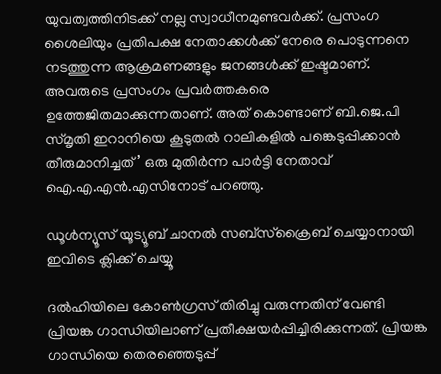യുവത്വത്തിനിടക്ക് നല്ല സ്വാധീനമുണ്ടവര്‍ക്ക്. പ്രസംഗ ശൈലിയും പ്രതിപക്ഷ നേതാക്കള്‍ക്ക് നേരെ പൊടുന്നനെ നടത്തുന്ന ആക്രമണങ്ങളും ജനങ്ങള്‍ക്ക് ഇഷ്ടമാണ്. അവരുടെ പ്രസംഗം പ്രവര്‍ത്തകരെ ഉത്തേജിതമാക്കുന്നതാണ്. അത് കൊണ്ടാണ് ബി.ജെ.പി സ്മൃതി ഇറാനിയെ കൂടുതല്‍ റാലികളില്‍ പങ്കെടുപ്പിക്കാന്‍ തീരുമാനിച്ചത്’ ഒരു മുതിര്‍ന്ന പാര്‍ട്ടി നേതാവ് ഐ.എ.എന്‍.എസിനോട് പറഞ്ഞു.

ഡൂൾന്യൂസ് യൂട്യൂബ് ചാനൽ സബ്സ്ക്രൈബ് ചെയ്യാനായി ഇവിടെ ക്ലിക്ക് ചെയ്യൂ

ദല്‍ഹിയിലെ കോണ്‍ഗ്രസ് തിരിച്ചു വരുന്നതിന് വേണ്ടി പ്രിയങ്ക ഗാന്ധിയിലാണ് പ്രതീക്ഷയര്‍പ്പിച്ചിരിക്കുന്നത്. പ്രിയങ്ക ഗാന്ധിയെ തെരഞ്ഞെടുപ്പ്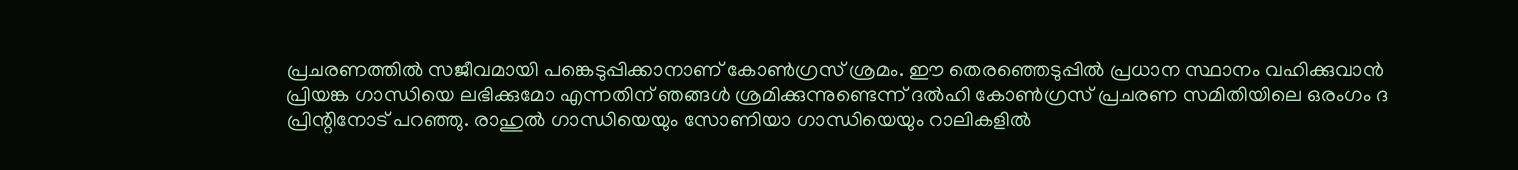പ്രചരണത്തില്‍ സജീവമായി പങ്കെടുപ്പിക്കാനാണ് കോണ്‍ഗ്രസ് ശ്രമം. ഈ തെരഞ്ഞെടുപ്പില്‍ പ്രധാന സ്ഥാനം വഹിക്കുവാന്‍ പ്രിയങ്ക ഗാന്ധിയെ ലഭിക്കുമോ എന്നതിന് ഞങ്ങള്‍ ശ്രമിക്കുന്നുണ്ടെന്ന് ദല്‍ഹി കോണ്‍ഗ്രസ് പ്രചരണ സമിതിയിലെ ഒരംഗം ദ പ്രിന്റിനോട് പറഞ്ഞു. രാഹുല്‍ ഗാന്ധിയെയും സോണിയാ ഗാന്ധിയെയും റാലികളില്‍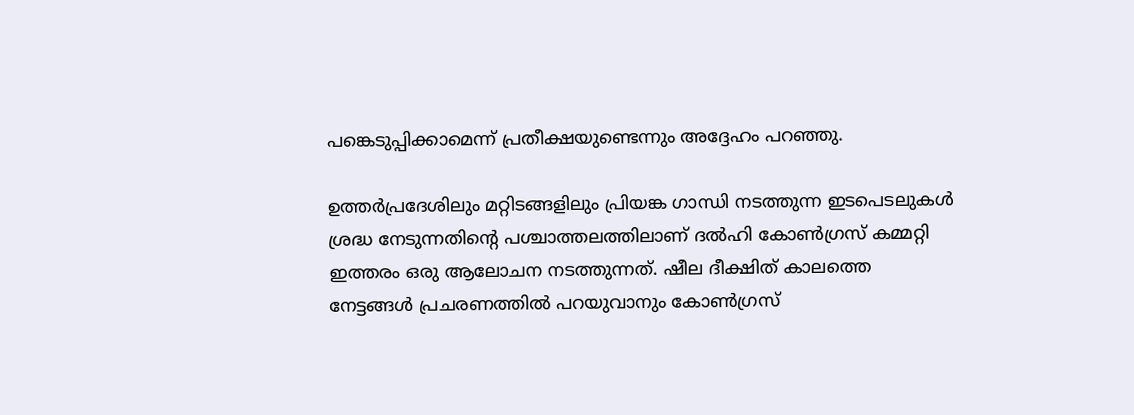പങ്കെടുപ്പിക്കാമെന്ന് പ്രതീക്ഷയുണ്ടെന്നും അദ്ദേഹം പറഞ്ഞു.

ഉത്തര്‍പ്രദേശിലും മറ്റിടങ്ങളിലും പ്രിയങ്ക ഗാന്ധി നടത്തുന്ന ഇടപെടലുകള്‍ ശ്രദ്ധ നേടുന്നതിന്റെ പശ്ചാത്തലത്തിലാണ് ദല്‍ഹി കോണ്‍ഗ്രസ് കമ്മറ്റി ഇത്തരം ഒരു ആലോചന നടത്തുന്നത്. ഷീല ദീക്ഷിത് കാലത്തെ നേട്ടങ്ങള്‍ പ്രചരണത്തില്‍ പറയുവാനും കോണ്‍ഗ്രസ്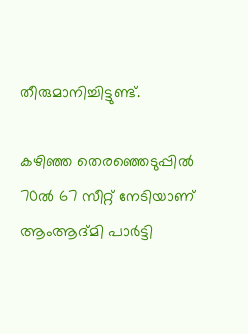തീരുമാനിച്ചിട്ടുണ്ട്.

കഴിഞ്ഞ തെരഞ്ഞെടുപ്പില്‍ 70ല്‍ 67 സീറ്റ് നേടിയാണ് ആംആദ്മി പാര്‍ട്ടി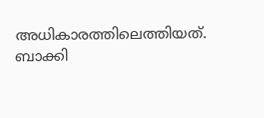അധികാരത്തിലെത്തിയത്. ബാക്കി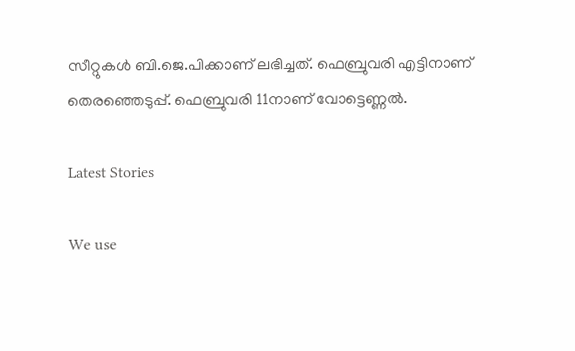സീറ്റുകള്‍ ബി.ജെ.പിക്കാണ് ലഭിച്ചത്. ഫെബ്രുവരി എട്ടിനാണ് തെരഞ്ഞെടുപ്പ്. ഫെബ്രുവരി 11നാണ് വോട്ടെണ്ണല്‍.

Latest Stories

We use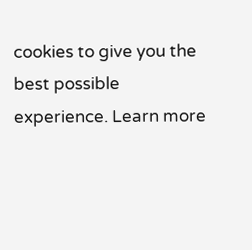cookies to give you the best possible experience. Learn more